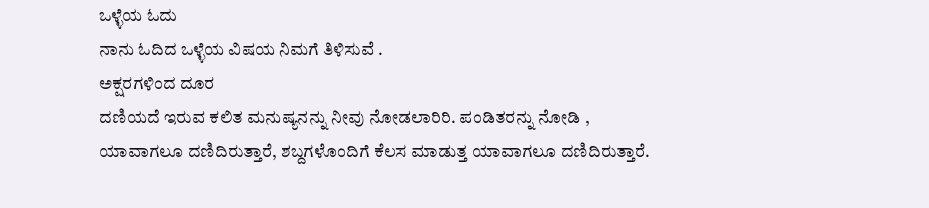ಒಳ್ಳೆಯ ಓದು
ನಾನು ಓದಿದ ಒಳ್ಳೆಯ ವಿಷಯ ನಿಮಗೆ ತಿಳಿಸುವೆ .
ಅಕ್ಷರಗಳಿಂದ ದೂರ
ದಣಿಯದೆ ಇರುವ ಕಲಿತ ಮನುಷ್ಯನನ್ನು ನೀವು ನೋಡಲಾರಿರಿ. ಪಂಡಿತರನ್ನು ನೋಡಿ , ಯಾವಾಗಲೂ ದಣಿದಿರುತ್ತಾರೆ, ಶಬ್ದಗಳೊಂದಿಗೆ ಕೆಲಸ ಮಾಡುತ್ತ ಯಾವಾಗಲೂ ದಣಿದಿರುತ್ತಾರೆ.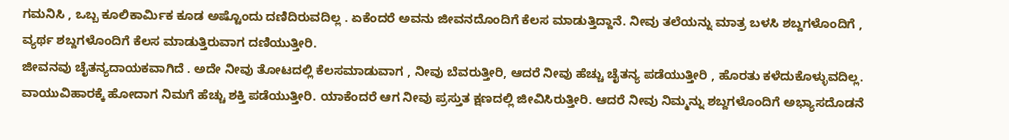ಗಮನಿಸಿ , ಒಬ್ಬ ಕೂಲಿಕಾರ್ಮಿಕ ಕೂಡ ಅಷ್ಟೊಂದು ದಣಿದಿರುವದಿಲ್ಲ . ಏಕೆಂದರೆ ಅವನು ಜೀವನದೊಂದಿಗೆ ಕೆಲಸ ಮಾಡುತ್ತಿದ್ದಾನೆ. ನೀವು ತಲೆಯನ್ನು ಮಾತ್ರ ಬಳಸಿ ಶಬ್ದಗಳೊಂದಿಗೆ , ವ್ಯರ್ಥ ಶಬ್ದಗಳೊಂದಿಗೆ ಕೆಲಸ ಮಾಡುತ್ತಿರುವಾಗ ದಣಿಯುತ್ತೀರಿ.
ಜೀವನವು ಚೈತನ್ಯದಾಯಕವಾಗಿದೆ . ಅದೇ ನೀವು ತೋಟದಲ್ಲಿ ಕೆಲಸಮಾಡುವಾಗ , ನೀವು ಬೆವರುತ್ತೀರಿ, ಆದರೆ ನೀವು ಹೆಚ್ಚು ಚೈತನ್ಯ ಪಡೆಯುತ್ತೀರಿ , ಹೊರತು ಕಳೆದುಕೊಳ್ಳುವದಿಲ್ಲ. ವಾಯುವಿಹಾರಕ್ಕೆ ಹೋದಾಗ ನಿಮಗೆ ಹೆಚ್ಚು ಶಕ್ತಿ ಪಡೆಯುತ್ತೀರಿ. ಯಾಕೆಂದರೆ ಆಗ ನೀವು ಪ್ರಸ್ತುತ ಕ್ಷಣದಲ್ಲಿ ಜೀವಿಸಿರುತ್ತೀರಿ. ಆದರೆ ನೀವು ನಿಮ್ಮನ್ನು ಶಬ್ದಗಳೊಂದಿಗೆ ಅಭ್ಯಾಸದೊಡನೆ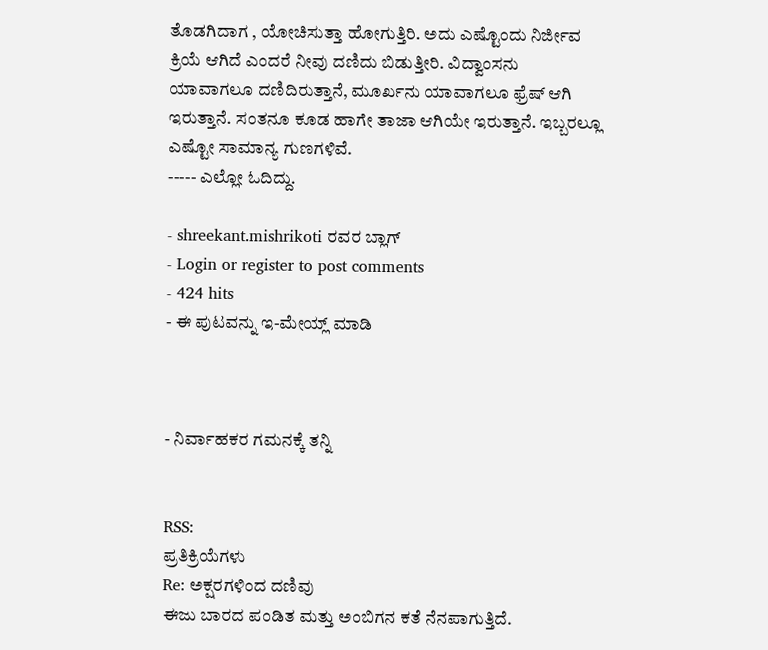ತೊಡಗಿದಾಗ , ಯೋಚಿಸುತ್ತಾ ಹೋಗುತ್ತಿರಿ. ಅದು ಎಷ್ಟೊಂದು ನಿರ್ಜೀವ ಕ್ರಿಯೆ ಆಗಿದೆ ಎಂದರೆ ನೀವು ದಣಿದು ಬಿಡುತ್ತೀರಿ. ವಿದ್ವಾಂಸನು ಯಾವಾಗಲೂ ದಣಿದಿರುತ್ತಾನೆ, ಮೂರ್ಖನು ಯಾವಾಗಲೂ ಫ್ರೆಷ್ ಆಗಿ ಇರುತ್ತಾನೆ. ಸಂತನೂ ಕೂಡ ಹಾಗೇ ತಾಜಾ ಆಗಿಯೇ ಇರುತ್ತಾನೆ. ಇಬ್ಬರಲ್ಲೂ ಎಷ್ಟೋ ಸಾಮಾನ್ಯ ಗುಣಗಳಿವೆ.
----- ಎಲ್ಲೋ ಓದಿದ್ದು.

- shreekant.mishrikoti ರವರ ಬ್ಲಾಗ್
- Login or register to post comments
- 424 hits
- ಈ ಪುಟವನ್ನು ಇ-ಮೇಯ್ಲ್ ಮಾಡಿ



- ನಿರ್ವಾಹಕರ ಗಮನಕ್ಕೆ ತನ್ನಿ


RSS:
ಪ್ರತಿಕ್ರಿಯೆಗಳು
Re: ಅಕ್ಷರಗಳಿಂದ ದಣಿವು
ಈಜು ಬಾರದ ಪಂಡಿತ ಮತ್ತು ಅಂಬಿಗನ ಕತೆ ನೆನಪಾಗುತ್ತಿದೆ.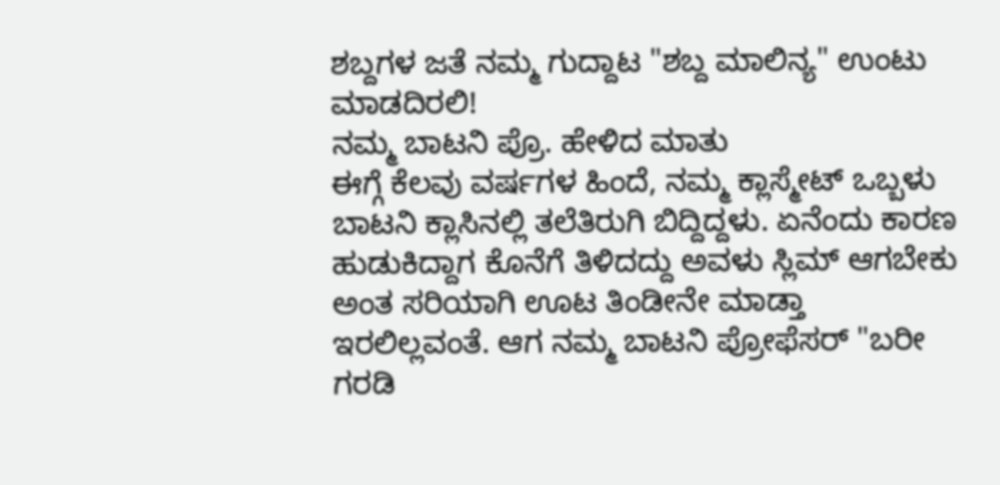ಶಬ್ದಗಳ ಜತೆ ನಮ್ಮ ಗುದ್ದಾಟ "ಶಬ್ದ ಮಾಲಿನ್ಯ" ಉಂಟು ಮಾಡದಿರಲಿ!
ನಮ್ಮ ಬಾಟನಿ ಪ್ರೊ. ಹೇಳಿದ ಮಾತು
ಈಗ್ಗೆ ಕೆಲವು ವರ್ಷಗಳ ಹಿಂದೆ, ನಮ್ಮ ಕ್ಲಾಸ್ಮೇಟ್ ಒಬ್ಬಳು ಬಾಟನಿ ಕ್ಲಾಸಿನಲ್ಲಿ ತಲೆತಿರುಗಿ ಬಿದ್ದಿದ್ದಳು. ಏನೆಂದು ಕಾರಣ ಹುಡುಕಿದ್ದಾಗ ಕೊನೆಗೆ ತಿಳಿದದ್ದು ಅವಳು ಸ್ಲಿಮ್ ಆಗಬೇಕು ಅಂತ ಸರಿಯಾಗಿ ಊಟ ತಿಂಡೀನೇ ಮಾಡ್ತಾ ಇರಲಿಲ್ಲವಂತೆ. ಆಗ ನಮ್ಮ ಬಾಟನಿ ಪ್ರೋಫೆಸರ್ "ಬರೀ ಗರಡಿ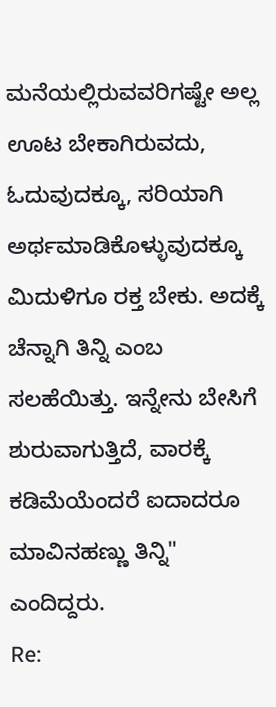ಮನೆಯಲ್ಲಿರುವವರಿಗಷ್ಟೇ ಅಲ್ಲ ಊಟ ಬೇಕಾಗಿರುವದು, ಓದುವುದಕ್ಕೂ, ಸರಿಯಾಗಿ ಅರ್ಥಮಾಡಿಕೊಳ್ಳುವುದಕ್ಕೂ ಮಿದುಳಿಗೂ ರಕ್ತ ಬೇಕು. ಅದಕ್ಕೆ ಚೆನ್ನಾಗಿ ತಿನ್ನಿ ಎಂಬ ಸಲಹೆಯಿತ್ತು. ಇನ್ನೇನು ಬೇಸಿಗೆ ಶುರುವಾಗುತ್ತಿದೆ, ವಾರಕ್ಕೆ ಕಡಿಮೆಯೆಂದರೆ ಐದಾದರೂ ಮಾವಿನಹಣ್ಣು ತಿನ್ನಿ" ಎಂದಿದ್ದರು.
Re: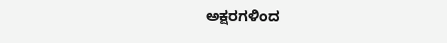ಅಕ್ಷರಗಳಿಂದ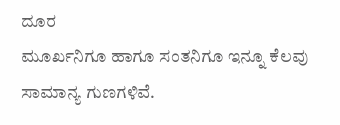ದೂರ
ಮೂರ್ಖನಿಗೂ ಹಾಗೂ ಸಂತನಿಗೂ ಇನ್ನೂ ಕೆಲವು ಸಾಮಾನ್ಯ ಗುಣಗಳಿವೆ.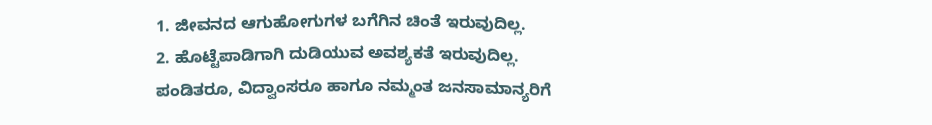1. ಜೀವನದ ಆಗುಹೋಗುಗಳ ಬಗೆಗಿನ ಚಿಂತೆ ಇರುವುದಿಲ್ಲ.
2. ಹೊಟ್ಟೆಪಾಡಿಗಾಗಿ ದುಡಿಯುವ ಅವಶ್ಯಕತೆ ಇರುವುದಿಲ್ಲ.
ಪಂಡಿತರೂ, ವಿದ್ವಾಂಸರೂ ಹಾಗೂ ನಮ್ಮಂತ ಜನಸಾಮಾನ್ಯರಿಗೆ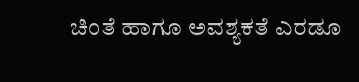ಚಿಂತೆ ಹಾಗೂ ಅವಶ್ಯಕತೆ ಎರಡೂ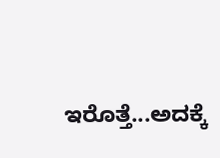ಇರೊತ್ತೆ...ಅದಕ್ಕೆ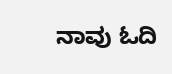ನಾವು ಓದಿ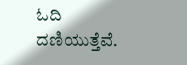ಓದಿ ದಣಿಯುತ್ತೆವೆ.